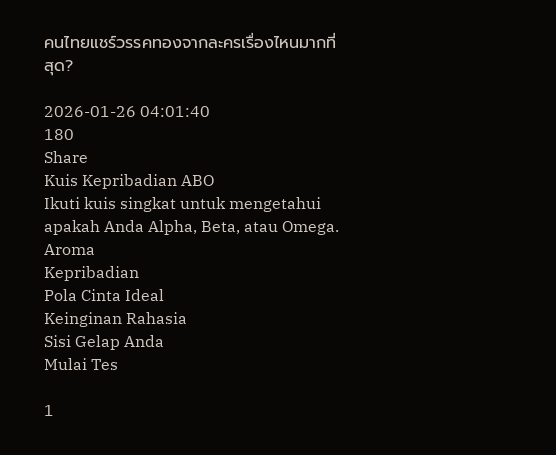คนไทยแชร์วรรคทองจากละครเรื่องไหนมากที่สุด?

2026-01-26 04:01:40
180
Share
Kuis Kepribadian ABO
Ikuti kuis singkat untuk mengetahui apakah Anda Alpha, Beta, atau Omega.
Aroma
Kepribadian
Pola Cinta Ideal
Keinginan Rahasia
Sisi Gelap Anda
Mulai Tes

1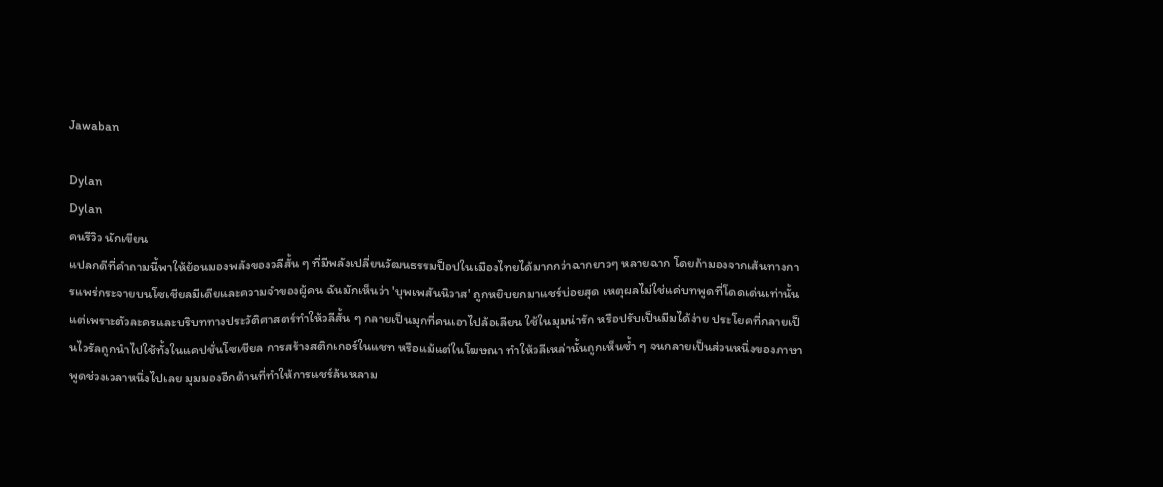Jawaban

Dylan
Dylan
คนรีวิว นักเขียน
แปลกดีที่คำถามนี้พาให้ย้อนมองพลังของวลีสั้น ๆ ที่มีพลังเปลี่ยนวัฒนธรรมป็อปในเมืองไทยได้มากกว่าฉากยาวๆ หลายฉาก โดยถ้ามองจากเส้นทางการแพร่กระจายบนโซเชียลมีเดียและความจำของผู้คน ฉันมักเห็นว่า 'บุพเพสันนิวาส' ถูกหยิบยกมาแชร์บ่อยสุด เหตุผลไม่ใช่แค่บทพูดที่โดดเด่นเท่านั้น แต่เพราะตัวละครและบริบททางประวัติศาสตร์ทำให้วลีสั้น ๆ กลายเป็นมุกที่คนเอาไปล้อเลียน ใช้ในมุมน่ารัก หรือปรับเป็นมีมได้ง่าย ประโยคที่กลายเป็นไวรัลถูกนำไปใช้ทั้งในแคปชั่นโซเชียล การสร้างสติกเกอร์ในแชท หรือแม้แต่ในโฆษณา ทำให้วลีเหล่านั้นถูกเห็นซ้ำ ๆ จนกลายเป็นส่วนหนึ่งของภาษาพูดช่วงเวลาหนึ่งไปเลย มุมมองอีกด้านที่ทำให้การแชร์ล้นหลาม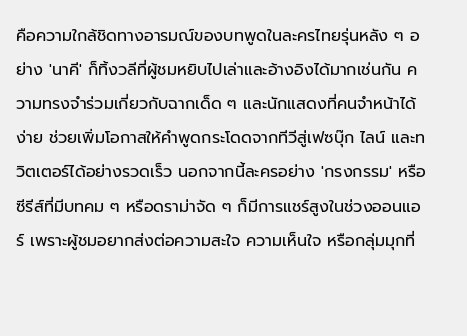คือความใกล้ชิดทางอารมณ์ของบทพูดในละครไทยรุ่นหลัง ๆ อย่าง 'นาคี' ก็ทิ้งวลีที่ผู้ชมหยิบไปเล่าและอ้างอิงได้มากเช่นกัน ความทรงจำร่วมเกี่ยวกับฉากเด็ด ๆ และนักแสดงที่คนจำหน้าได้ง่าย ช่วยเพิ่มโอกาสให้คำพูดกระโดดจากทีวีสู่เฟซบุ๊ก ไลน์ และทวิตเตอร์ได้อย่างรวดเร็ว นอกจากนี้ละครอย่าง 'กรงกรรม' หรือซีรีส์ที่มีบทคม ๆ หรือดราม่าจัด ๆ ก็มีการแชร์สูงในช่วงออนแอร์ เพราะผู้ชมอยากส่งต่อความสะใจ ความเห็นใจ หรือกลุ่มมุกที่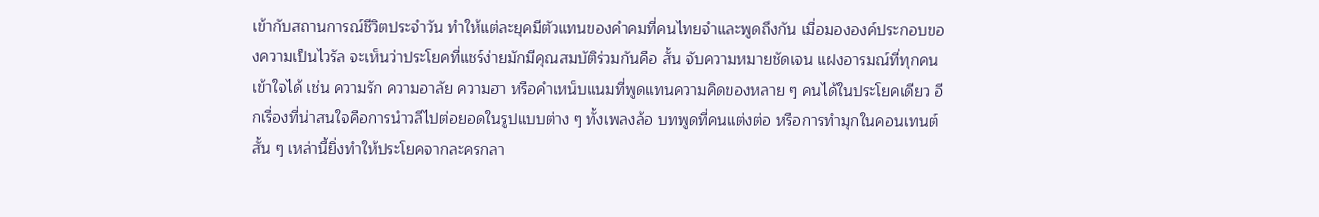เข้ากับสถานการณ์ชีวิตประจำวัน ทำให้แต่ละยุคมีตัวแทนของคำคมที่คนไทยจำและพูดถึงกัน เมื่อมององค์ประกอบของความเป็นไวรัล จะเห็นว่าประโยคที่แชร์ง่ายมักมีคุณสมบัติร่วมกันคือ สั้น จับความหมายชัดเจน แฝงอารมณ์ที่ทุกคนเข้าใจได้ เช่น ความรัก ความอาลัย ความฮา หรือคำเหน็บแนมที่พูดแทนความคิดของหลาย ๆ คนได้ในประโยคเดียว อีกเรื่องที่น่าสนใจคือการนำวลีไปต่อยอดในรูปแบบต่าง ๆ ทั้งเพลงล้อ บทพูดที่คนแต่งต่อ หรือการทำมุกในคอนเทนต์สั้น ๆ เหล่านี้ยิ่งทำให้ประโยคจากละครกลา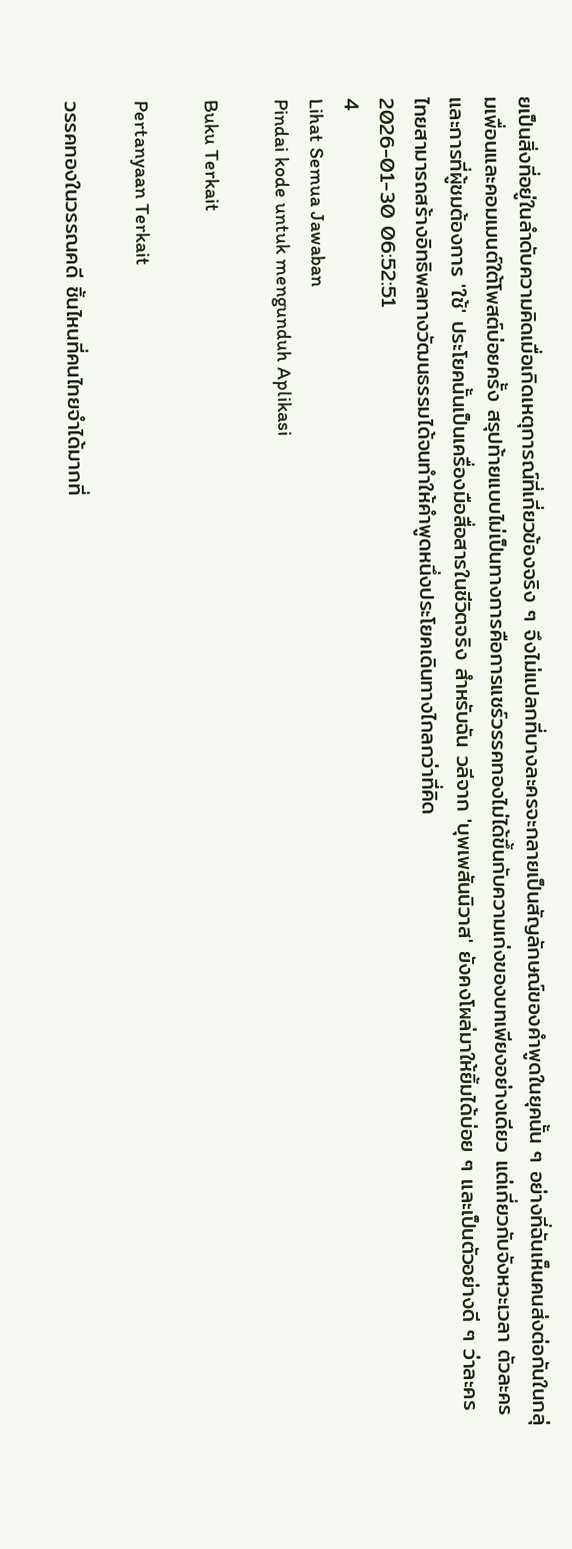ยเป็นสิ่งที่อยู่ในลำดับความคิดเมื่อเกิดเหตุการณ์ที่เกี่ยวข้องจริง ๆ จึงไม่แปลกที่บางละครจะกลายเป็นสัญลักษณ์ของคำพูดในยุคนั้น ๆ อย่างที่ฉันเห็นคนส่งต่อกันในกลุ่มเพื่อนและคอมเมนต์ใต้โพสต์บ่อยครั้ง สรุปท้ายแบบไม่เป็นทางการคือการแชร์วรรคทองไม่ได้ขึ้นกับความเก่งของบทเพียงอย่างเดียว แต่เกี่ยวกับจังหวะเวลา ตัวละคร และการที่ผู้ชมต้องการ 'ใช้' ประโยคนั้นเป็นเครื่องมือสื่อสารในชีวิตจริง สำหรับฉัน วลีจาก 'บุพเพสันนิวาส' ยังคงโผล่มาให้ยิ้มได้บ่อย ๆ และเป็นตัวอย่างดี ๆ ว่าละครไทยสามารถสร้างอิทธิพลทางวัฒนธรรมได้จนทำให้คำพูดหนึ่งประโยคเดินทางไกลกว่าที่คิด
2026-01-30 06:52:51
4
Lihat Semua Jawaban
Pindai kode untuk mengunduh Aplikasi

Buku Terkait

Pertanyaan Terkait

วรรคทองในวรรณคดี ชิ้นไหนที่คนไทยจำได้มากที่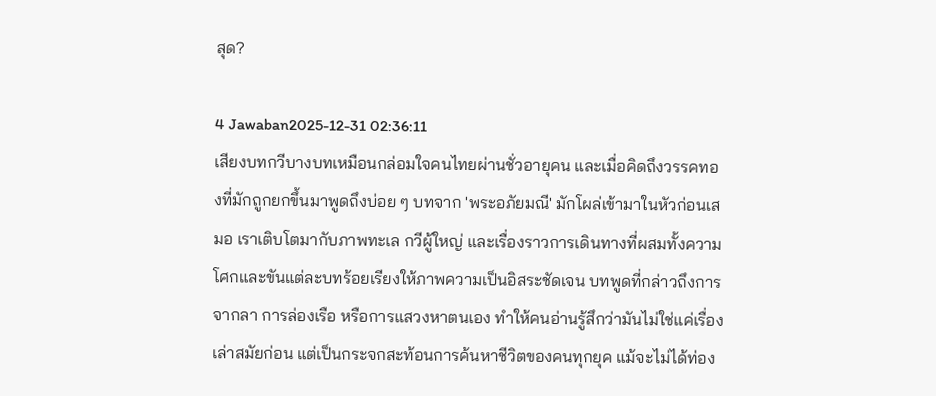สุด?

4 Jawaban2025-12-31 02:36:11
เสียงบทกวีบางบทเหมือนกล่อมใจคนไทยผ่านชั่วอายุคน และเมื่อคิดถึงวรรคทองที่มักถูกยกขึ้นมาพูดถึงบ่อย ๆ บทจาก 'พระอภัยมณี' มักโผล่เข้ามาในหัวก่อนเสมอ เราเติบโตมากับภาพทะเล กวีผู้ใหญ่ และเรื่องราวการเดินทางที่ผสมทั้งความโศกและขันแต่ละบทร้อยเรียงให้ภาพความเป็นอิสระชัดเจน บทพูดที่กล่าวถึงการจากลา การล่องเรือ หรือการแสวงหาตนเอง ทำให้คนอ่านรู้สึกว่ามันไม่ใช่แค่เรื่องเล่าสมัยก่อน แต่เป็นกระจกสะท้อนการค้นหาชีวิตของคนทุกยุค แม้จะไม่ได้ท่อง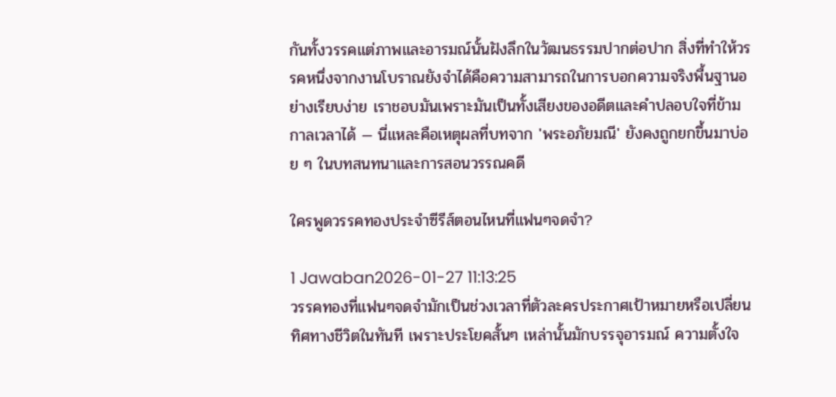กันทั้งวรรคแต่ภาพและอารมณ์นั้นฝังลึกในวัฒนธรรมปากต่อปาก สิ่งที่ทำให้วรรคหนึ่งจากงานโบราณยังจำได้คือความสามารถในการบอกความจริงพื้นฐานอย่างเรียบง่าย เราชอบมันเพราะมันเป็นทั้งเสียงของอดีตและคำปลอบใจที่ข้ามกาลเวลาได้ — นี่แหละคือเหตุผลที่บทจาก 'พระอภัยมณี' ยังคงถูกยกขึ้นมาบ่อย ๆ ในบทสนทนาและการสอนวรรณคดี

ใครพูดวรรคทองประจำซีรีส์ตอนไหนที่แฟนๆจดจำ?

1 Jawaban2026-01-27 11:13:25
วรรคทองที่แฟนๆจดจำมักเป็นช่วงเวลาที่ตัวละครประกาศเป้าหมายหรือเปลี่ยนทิศทางชีวิตในทันที เพราะประโยคสั้นๆ เหล่านั้นมักบรรจุอารมณ์ ความตั้งใจ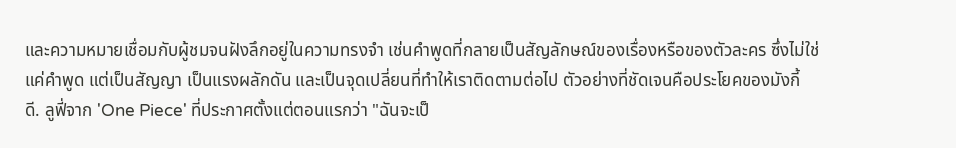และความหมายเชื่อมกับผู้ชมจนฝังลึกอยู่ในความทรงจำ เช่นคำพูดที่กลายเป็นสัญลักษณ์ของเรื่องหรือของตัวละคร ซึ่งไม่ใช่แค่คำพูด แต่เป็นสัญญา เป็นแรงผลักดัน และเป็นจุดเปลี่ยนที่ทำให้เราติดตามต่อไป ตัวอย่างที่ชัดเจนคือประโยคของมังกี้ ดี. ลูฟี่จาก 'One Piece' ที่ประกาศตั้งแต่ตอนแรกว่า "ฉันจะเป็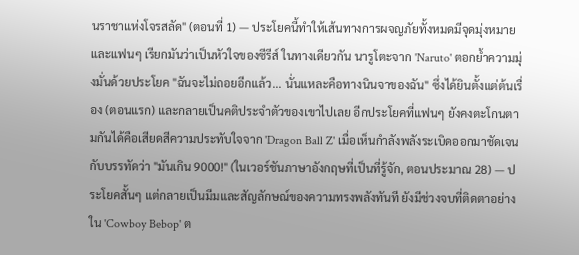นราชาแห่งโจรสลัด" (ตอนที่ 1) — ประโยคนี้ทำให้เส้นทางการผจญภัยทั้งหมดมีจุดมุ่งหมายและแฟนๆ เรียกมันว่าเป็นหัวใจของซีรีส์ ในทางเดียวกัน นารูโตะจาก 'Naruto' ตอกย้ำความมุ่งมั่นด้วยประโยค "ฉันจะไม่ถอยอีกแล้ว... นั่นแหละคือทางนินจาของฉัน" ซึ่งได้ยินตั้งแต่ต้นเรื่อง (ตอนแรก) และกลายเป็นคติประจำตัวของเขาไปเลย อีกประโยคที่แฟนๆ ยังคงตะโกนตามกันได้คือเสียดสีความประทับใจจาก 'Dragon Ball Z' เมื่อเห็นกำลังพลังระเบิดออกมาชัดเจนกับบรรทัดว่า "มันเกิน 9000!" (ในเวอร์ชันภาษาอังกฤษที่เป็นที่รู้จัก, ตอนประมาณ 28) — ประโยคสั้นๆ แต่กลายเป็นมีมและสัญลักษณ์ของความทรงพลังทันที ยังมีช่วงจบที่ติดตาอย่างใน 'Cowboy Bebop' ต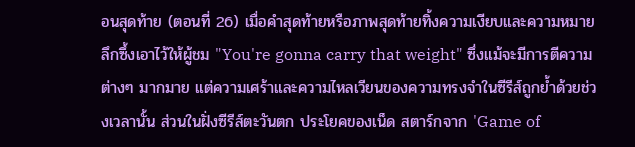อนสุดท้าย (ตอนที่ 26) เมื่อคำสุดท้ายหรือภาพสุดท้ายทิ้งความเงียบและความหมายลึกซึ้งเอาไว้ให้ผู้ชม "You're gonna carry that weight" ซึ่งแม้จะมีการตีความต่างๆ มากมาย แต่ความเศร้าและความไหลเวียนของความทรงจำในซีรีส์ถูกย้ำด้วยช่วงเวลานั้น ส่วนในฝั่งซีรีส์ตะวันตก ประโยคของเน็ด สตาร์กจาก 'Game of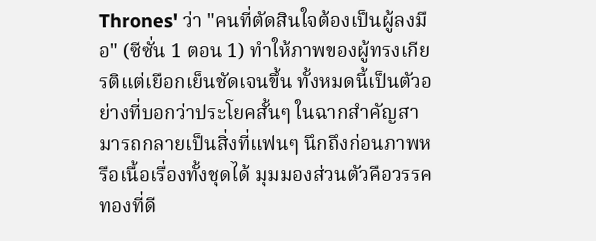Thrones' ว่า "คนที่ตัดสินใจต้องเป็นผู้ลงมือ" (ซีซั่น 1 ตอน 1) ทำให้ภาพของผู้ทรงเกียรติแต่เยือกเย็นชัดเจนขึ้น ทั้งหมดนี้เป็นตัวอย่างที่บอกว่าประโยคสั้นๆ ในฉากสำคัญสามารถกลายเป็นสิ่งที่แฟนๆ นึกถึงก่อนภาพหรือเนื้อเรื่องทั้งชุดได้ มุมมองส่วนตัวคือวรรคทองที่ดี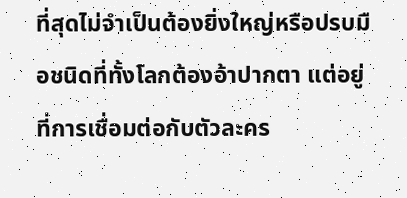ที่สุดไม่จำเป็นต้องยิ่งใหญ่หรือปรบมือชนิดที่ทั้งโลกต้องอ้าปากตา แต่อยู่ที่การเชื่อมต่อกับตัวละคร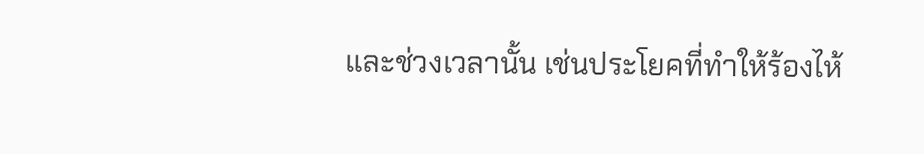และช่วงเวลานั้น เช่นประโยคที่ทำให้ร้องไห้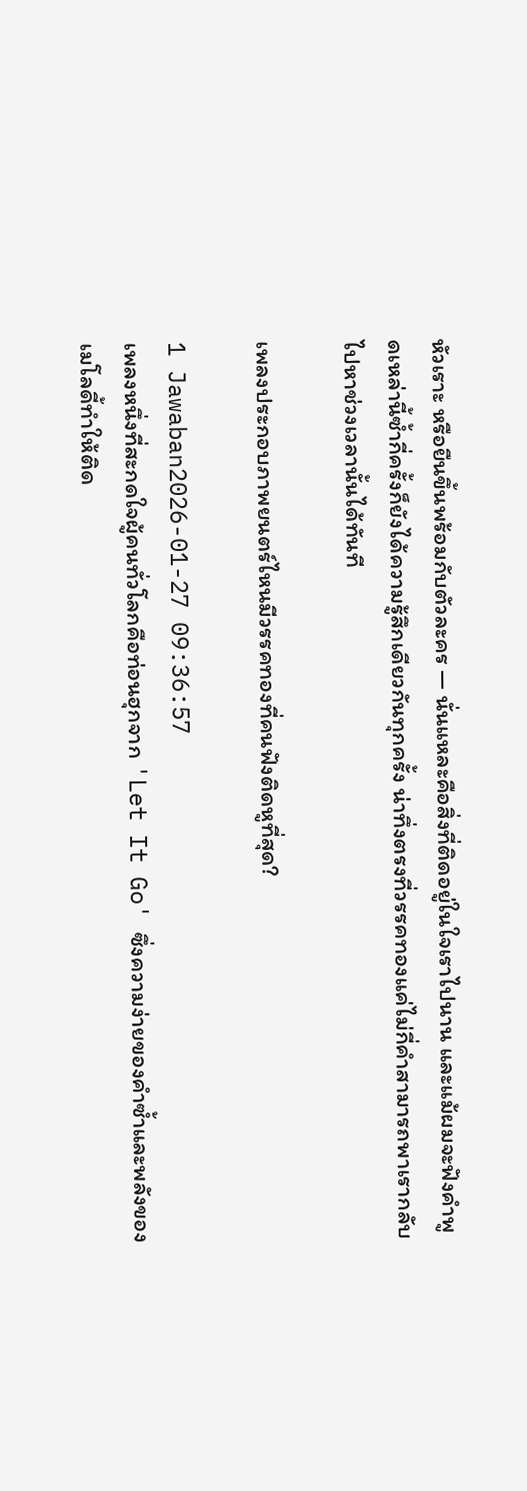หัวเราะ หรือยืนขึ้นพร้อมกับตัวละคร — นั่นแหละคือสิ่งที่ติดอยู่ในใจเราไปนาน และแม้ผมจะฟังคำพูดเหล่านี้ซ้ำกี่ครั้งก็ยังได้ความรู้สึกเดียวกันทุกครั้ง น่าทึ่งตรงที่วรรคทองแค่ไม่กี่คำสามารถพาเรากลับไปหาช่วงเวลานั้นได้ทันที

เพลงประกอบภาพยนตร์ไหนมีวรรคทองที่คนฟังติดหูที่สุด?

1 Jawaban2026-01-27 09:36:57
เพลงหนึ่งที่สะกดใจผู้คนทั่วโลกคือท่อนฮุกจาก 'Let It Go' ซึ่งความง่ายของคำซ้ำและพลังของเมโลดี้ทำให้ติด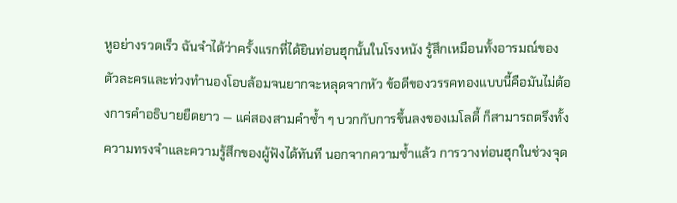หูอย่างรวดเร็ว ฉันจำได้ว่าครั้งแรกที่ได้ยินท่อนฮุกนั้นในโรงหนัง รู้สึกเหมือนทั้งอารมณ์ของตัวละครและท่วงทำนองโอบล้อมจนยากจะหลุดจากหัว ข้อดีของวรรคทองแบบนี้คือมันไม่ต้องการคำอธิบายยืดยาว — แค่สองสามคำซ้ำ ๆ บวกกับการขึ้นลงของเมโลดี้ ก็สามารถตรึงทั้งความทรงจำและความรู้สึกของผู้ฟังได้ทันที นอกจากความซ้ำแล้ว การวางท่อนฮุกในช่วงจุด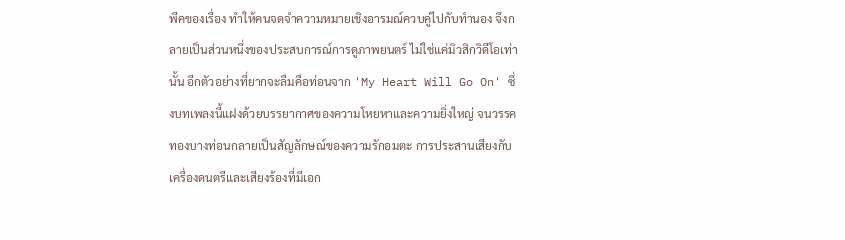พีคของเรื่อง ทำให้คนจดจำความหมายเชิงอารมณ์ควบคู่ไปกับทำนอง จึงกลายเป็นส่วนหนึ่งของประสบการณ์การดูภาพยนตร์ ไม่ใช่แค่มิวสิกวิดีโอเท่านั้น อีกตัวอย่างที่ยากจะลืมคือท่อนจาก 'My Heart Will Go On' ซึ่งบทเพลงนี้แฝงด้วยบรรยากาศของความโหยหาและความยิ่งใหญ่ จนวรรคทองบางท่อนกลายเป็นสัญลักษณ์ของความรักอมตะ การประสานเสียงกับเครื่องดนตรีและเสียงร้องที่มีเอก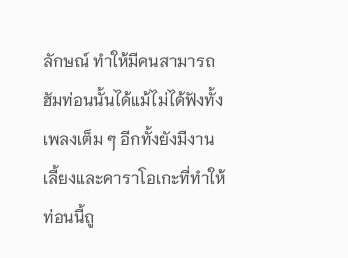ลักษณ์ ทำให้มีคนสามารถฮัมท่อนนั้นได้แม้ไม่ได้ฟังทั้งเพลงเต็ม ๆ อีกทั้งยังมีงานเลี้ยงและคาราโอเกะที่ทำให้ท่อนนี้ถู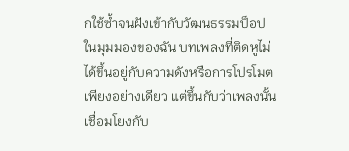กใช้ซ้ำจนฝังเข้ากับวัฒนธรรมป็อป ในมุมมองของฉัน บทเพลงที่ติดหูไม่ได้ขึ้นอยู่กับความดังหรือการโปรโมตเพียงอย่างเดียว แต่ขึ้นกับว่าเพลงนั้นเชื่อมโยงกับ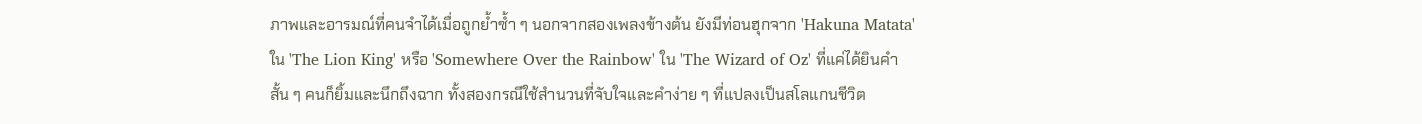ภาพและอารมณ์ที่คนจำได้เมื่อถูกย้ำซ้ำ ๆ นอกจากสองเพลงข้างต้น ยังมีท่อนฮุกจาก 'Hakuna Matata' ใน 'The Lion King' หรือ 'Somewhere Over the Rainbow' ใน 'The Wizard of Oz' ที่แค่ได้ยินคำสั้น ๆ คนก็ยิ้มและนึกถึงฉาก ทั้งสองกรณีใช้สำนวนที่จับใจและคำง่าย ๆ ที่แปลงเป็นสโลแกนชีวิต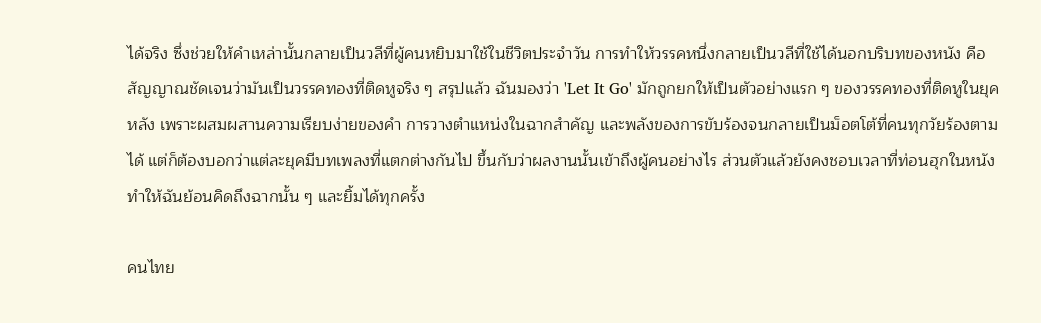ได้จริง ซึ่งช่วยให้คำเหล่านั้นกลายเป็นวลีที่ผู้คนหยิบมาใช้ในชีวิตประจำวัน การทำให้วรรคหนึ่งกลายเป็นวลีที่ใช้ได้นอกบริบทของหนัง คือสัญญาณชัดเจนว่ามันเป็นวรรคทองที่ติดหูจริง ๆ สรุปแล้ว ฉันมองว่า 'Let It Go' มักถูกยกให้เป็นตัวอย่างแรก ๆ ของวรรคทองที่ติดหูในยุคหลัง เพราะผสมผสานความเรียบง่ายของคำ การวางตำแหน่งในฉากสำคัญ และพลังของการขับร้องจนกลายเป็นม็อตโต้ที่คนทุกวัยร้องตามได้ แต่ก็ต้องบอกว่าแต่ละยุคมีบทเพลงที่แตกต่างกันไป ขึ้นกับว่าผลงานนั้นเข้าถึงผู้คนอย่างไร ส่วนตัวแล้วยังคงชอบเวลาที่ท่อนฮุกในหนังทำให้ฉันย้อนคิดถึงฉากนั้น ๆ และยิ้มได้ทุกครั้ง

คนไทย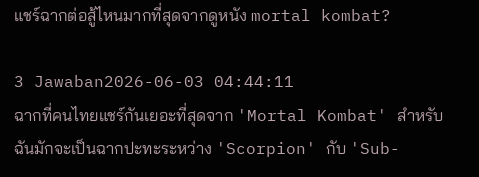แชร์ฉากต่อสู้ไหนมากที่สุดจากดูหนัง mortal kombat?

3 Jawaban2026-06-03 04:44:11
ฉากที่คนไทยแชร์กันเยอะที่สุดจาก 'Mortal Kombat' สำหรับฉันมักจะเป็นฉากปะทะระหว่าง 'Scorpion' กับ 'Sub-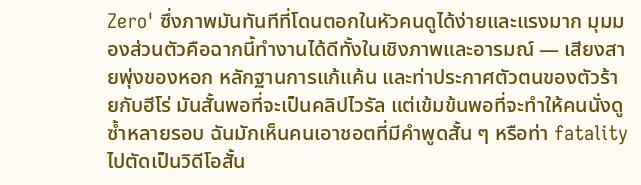Zero' ซึ่งภาพมันทันทีที่โดนตอกในหัวคนดูได้ง่ายและแรงมาก มุมมองส่วนตัวคือฉากนี้ทำงานได้ดีทั้งในเชิงภาพและอารมณ์ — เสียงสายพุ่งของหอก หลักฐานการแก้แค้น และท่าประกาศตัวตนของตัวร้ายกับฮีโร่ มันสั้นพอที่จะเป็นคลิปไวรัล แต่เข้มข้นพอที่จะทำให้คนนั่งดูซ้ำหลายรอบ ฉันมักเห็นคนเอาชอตที่มีคำพูดสั้น ๆ หรือท่า fatality ไปตัดเป็นวิดีโอสั้น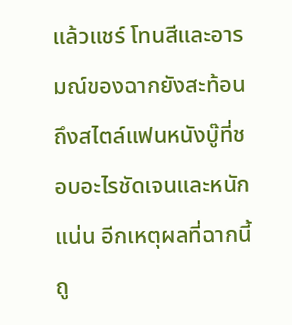แล้วแชร์ โทนสีและอารมณ์ของฉากยังสะท้อนถึงสไตล์แฟนหนังบู๊ที่ชอบอะไรชัดเจนและหนักแน่น อีกเหตุผลที่ฉากนี้ถู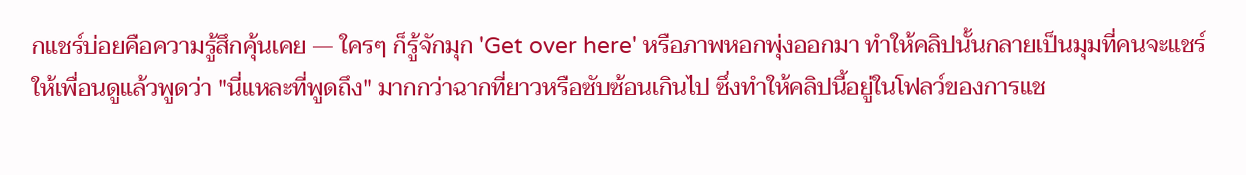กแชร์บ่อยคือความรู้สึกคุ้นเคย — ใครๆ ก็รู้จักมุก 'Get over here' หรือภาพหอกพุ่งออกมา ทำให้คลิปนั้นกลายเป็นมุมที่คนจะแชร์ให้เพื่อนดูแล้วพูดว่า "นี่แหละที่พูดถึง" มากกว่าฉากที่ยาวหรือซับซ้อนเกินไป ซึ่งทำให้คลิปนี้อยู่ในโฟลว์ของการแช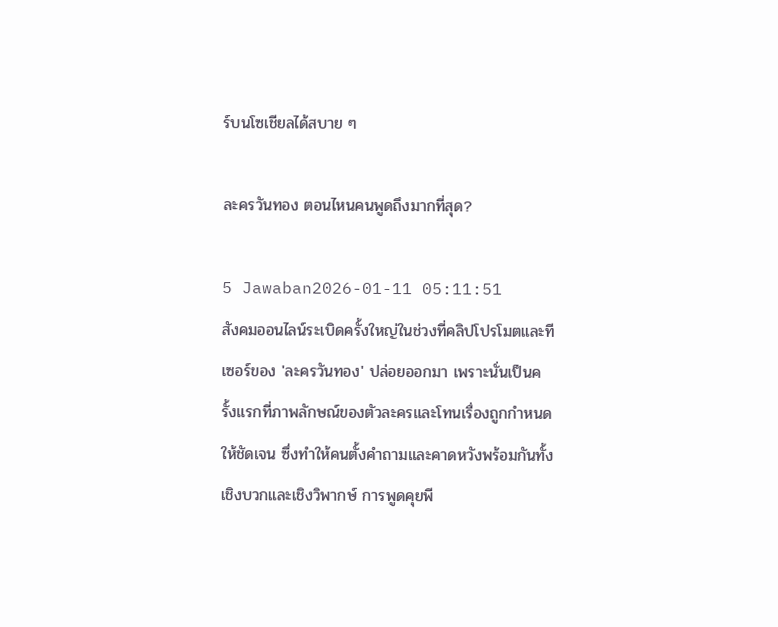ร์บนโซเชียลได้สบาย ๆ

ละครวันทอง ตอนไหนคนพูดถึงมากที่สุด?

5 Jawaban2026-01-11 05:11:51
สังคมออนไลน์ระเบิดครั้งใหญ่ในช่วงที่คลิปโปรโมตและทีเซอร์ของ 'ละครวันทอง' ปล่อยออกมา เพราะนั่นเป็นครั้งแรกที่ภาพลักษณ์ของตัวละครและโทนเรื่องถูกกำหนดให้ชัดเจน ซึ่งทำให้คนตั้งคำถามและคาดหวังพร้อมกันทั้งเชิงบวกและเชิงวิพากษ์ การพูดคุยพี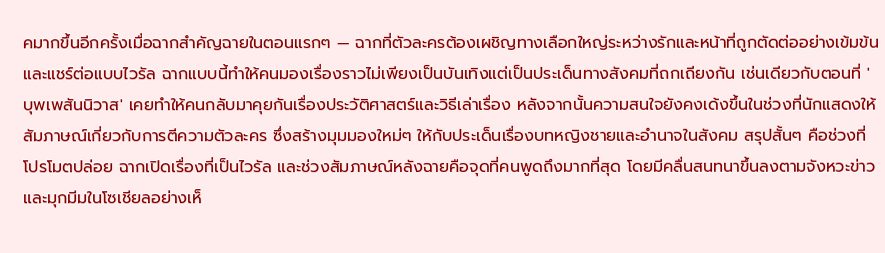คมากขึ้นอีกครั้งเมื่อฉากสำคัญฉายในตอนแรกๆ — ฉากที่ตัวละครต้องเผชิญทางเลือกใหญ่ระหว่างรักและหน้าที่ถูกตัดต่ออย่างเข้มข้นและแชร์ต่อแบบไวรัล ฉากแบบนี้ทำให้คนมองเรื่องราวไม่เพียงเป็นบันเทิงแต่เป็นประเด็นทางสังคมที่ถกเถียงกัน เช่นเดียวกับตอนที่ 'บุพเพสันนิวาส' เคยทำให้คนกลับมาคุยกันเรื่องประวัติศาสตร์และวิธีเล่าเรื่อง หลังจากนั้นความสนใจยังคงเด้งขึ้นในช่วงที่นักแสดงให้สัมภาษณ์เกี่ยวกับการตีความตัวละคร ซึ่งสร้างมุมมองใหม่ๆ ให้กับประเด็นเรื่องบทหญิงชายและอำนาจในสังคม สรุปสั้นๆ คือช่วงที่โปรโมตปล่อย ฉากเปิดเรื่องที่เป็นไวรัล และช่วงสัมภาษณ์หลังฉายคือจุดที่คนพูดถึงมากที่สุด โดยมีคลื่นสนทนาขึ้นลงตามจังหวะข่าวและมุกมีมในโซเชียลอย่างเห็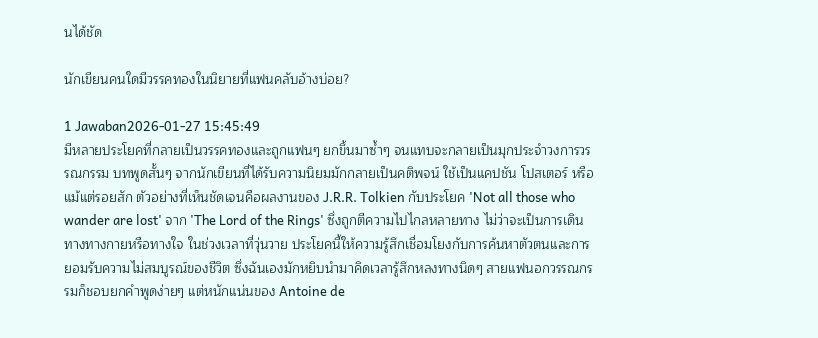นได้ชัด

นักเขียนคนใดมีวรรคทองในนิยายที่แฟนคลับอ้างบ่อย?

1 Jawaban2026-01-27 15:45:49
มีหลายประโยคที่กลายเป็นวรรคทองและถูกแฟนๆ ยกขึ้นมาซ้ำๆ จนแทบจะกลายเป็นมุกประจำวงการวรรณกรรม บทพูดสั้นๆ จากนักเขียนที่ได้รับความนิยมมักกลายเป็นคติพจน์ ใช้เป็นแคปชัน โปสเตอร์ หรือแม้แต่รอยสัก ตัวอย่างที่เห็นชัดเจนคือผลงานของ J.R.R. Tolkien กับประโยค 'Not all those who wander are lost' จาก 'The Lord of the Rings' ซึ่งถูกตีความไปไกลหลายทาง ไม่ว่าจะเป็นการเดินทางทางกายหรือทางใจ ในช่วงเวลาที่วุ่นวาย ประโยคนี้ให้ความรู้สึกเชื่อมโยงกับการค้นหาตัวตนและการยอมรับความไม่สมบูรณ์ของชีวิต ซึ่งฉันเองมักหยิบนำมาคิดเวลารู้สึกหลงทางนิดๆ สายแฟนอกวรรณกรรมก็ชอบยกคำพูดง่ายๆ แต่หนักแน่นของ Antoine de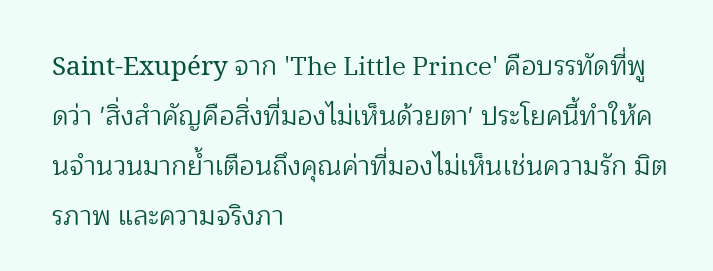Saint-Exupéry จาก 'The Little Prince' คือบรรทัดที่พูดว่า 'สิ่งสำคัญคือสิ่งที่มองไม่เห็นด้วยตา' ประโยคนี้ทำให้คนจำนวนมากย้ำเตือนถึงคุณค่าที่มองไม่เห็นเช่นความรัก มิตรภาพ และความจริงภา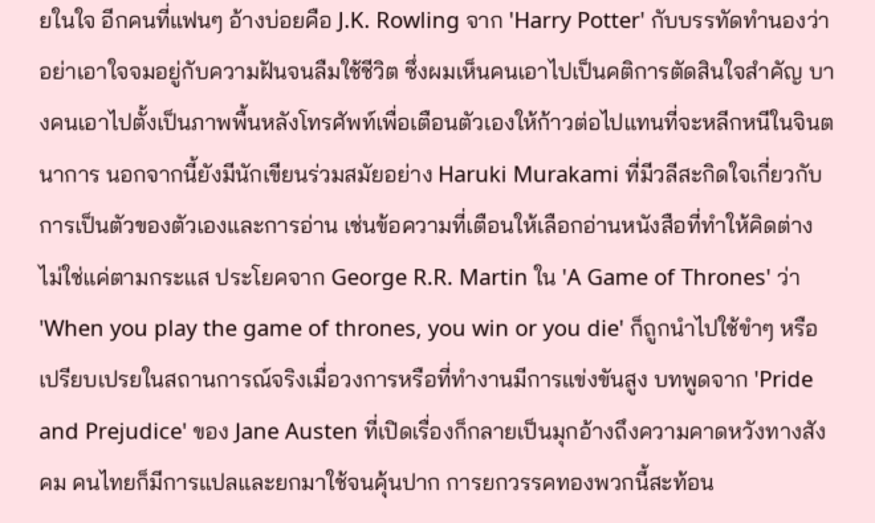ยในใจ อีกคนที่แฟนๆ อ้างบ่อยคือ J.K. Rowling จาก 'Harry Potter' กับบรรทัดทำนองว่าอย่าเอาใจจมอยู่กับความฝันจนลืมใช้ชีวิต ซึ่งผมเห็นคนเอาไปเป็นคติการตัดสินใจสำคัญ บางคนเอาไปตั้งเป็นภาพพื้นหลังโทรศัพท์เพื่อเตือนตัวเองให้ก้าวต่อไปแทนที่จะหลีกหนีในจินตนาการ นอกจากนี้ยังมีนักเขียนร่วมสมัยอย่าง Haruki Murakami ที่มีวลีสะกิดใจเกี่ยวกับการเป็นตัวของตัวเองและการอ่าน เช่นข้อความที่เตือนให้เลือกอ่านหนังสือที่ทำให้คิดต่าง ไม่ใช่แค่ตามกระแส ประโยคจาก George R.R. Martin ใน 'A Game of Thrones' ว่า 'When you play the game of thrones, you win or you die' ก็ถูกนำไปใช้ขำๆ หรือเปรียบเปรยในสถานการณ์จริงเมื่อวงการหรือที่ทำงานมีการแข่งขันสูง บทพูดจาก 'Pride and Prejudice' ของ Jane Austen ที่เปิดเรื่องก็กลายเป็นมุกอ้างถึงความคาดหวังทางสังคม คนไทยก็มีการแปลและยกมาใช้จนคุ้นปาก การยกวรรคทองพวกนี้สะท้อน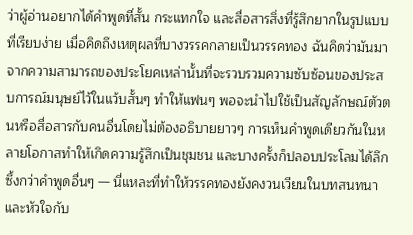ว่าผู้อ่านอยากได้คำพูดที่สั้น กระแทกใจ และสื่อสารสิ่งที่รู้สึกยากในรูปแบบที่เรียบง่าย เมื่อคิดถึงเหตุผลที่บางวรรคกลายเป็นวรรคทอง ฉันคิดว่ามันมาจากความสามารถของประโยคเหล่านั้นที่จะรวบรวมความซับซ้อนของประสบการณ์มนุษย์ไว้ในแว้บสั้นๆ ทำให้แฟนๆ พอจะนำไปใช้เป็นสัญลักษณ์ตัวตนหรือสื่อสารกับคนอื่นโดยไม่ต้องอธิบายยาวๆ การเห็นคำพูดเดียวกันในหลายโอกาสทำให้เกิดความรู้สึกเป็นชุมชน และบางครั้งก็ปลอบประโลมได้ลึกซึ้งกว่าคำพูดอื่นๆ — นี่แหละที่ทำให้วรรคทองยังคงวนเวียนในบทสนทนาและหัวใจกับ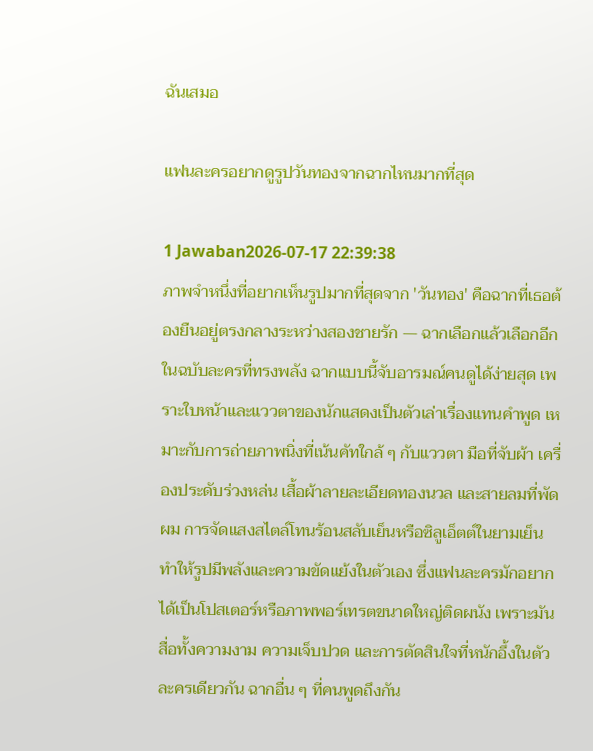ฉันเสมอ

แฟนละครอยากดูรูปวันทองจากฉากไหนมากที่สุด

1 Jawaban2026-07-17 22:39:38
ภาพจำหนึ่งที่อยากเห็นรูปมากที่สุดจาก 'วันทอง' คือฉากที่เธอต้องยืนอยู่ตรงกลางระหว่างสองชายรัก — ฉากเลือกแล้วเลือกอีกในฉบับละครที่ทรงพลัง ฉากแบบนี้จับอารมณ์คนดูได้ง่ายสุด เพราะใบหน้าและแววตาของนักแสดงเป็นตัวเล่าเรื่องแทนคำพูด เหมาะกับการถ่ายภาพนิ่งที่เน้นคัทใกล้ ๆ กับแววตา มือที่จับผ้า เครื่องประดับร่วงหล่น เสื้อผ้าลายละเอียดทองนวล และสายลมที่พัดผม การจัดแสงสไตล์โทนร้อนสลับเย็นหรือซิลูเอ็ตต์ในยามเย็นทำให้รูปมีพลังและความขัดแย้งในตัวเอง ซึ่งแฟนละครมักอยากได้เป็นโปสเตอร์หรือภาพพอร์เทรตขนาดใหญ่ติดผนัง เพราะมันสื่อทั้งความงาม ความเจ็บปวด และการตัดสินใจที่หนักอึ้งในตัวละครเดียวกัน ฉากอื่น ๆ ที่คนพูดถึงกัน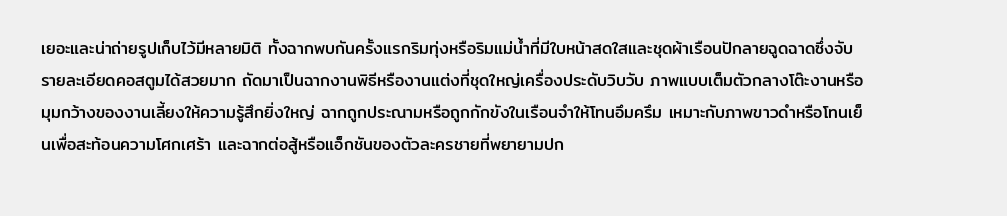เยอะและน่าถ่ายรูปเก็บไว้มีหลายมิติ ทั้งฉากพบกันครั้งแรกริมทุ่งหรือริมแม่น้ำที่มีใบหน้าสดใสและชุดผ้าเรือนปักลายฉูดฉาดซึ่งจับรายละเอียดคอสตูมได้สวยมาก ถัดมาเป็นฉากงานพิธีหรืองานแต่งที่ชุดใหญ่เครื่องประดับวิบวับ ภาพแบบเต็มตัวกลางโต๊ะงานหรือมุมกว้างของงานเลี้ยงให้ความรู้สึกยิ่งใหญ่ ฉากถูกประณามหรือถูกกักขังในเรือนจำให้โทนอึมครึม เหมาะกับภาพขาวดำหรือโทนเย็นเพื่อสะท้อนความโศกเศร้า และฉากต่อสู้หรือแอ็กชันของตัวละครชายที่พยายามปก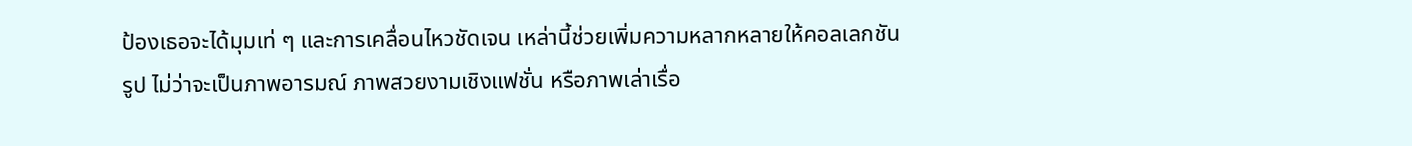ป้องเธอจะได้มุมเท่ ๆ และการเคลื่อนไหวชัดเจน เหล่านี้ช่วยเพิ่มความหลากหลายให้คอลเลกชันรูป ไม่ว่าจะเป็นภาพอารมณ์ ภาพสวยงามเชิงแฟชั่น หรือภาพเล่าเรื่อ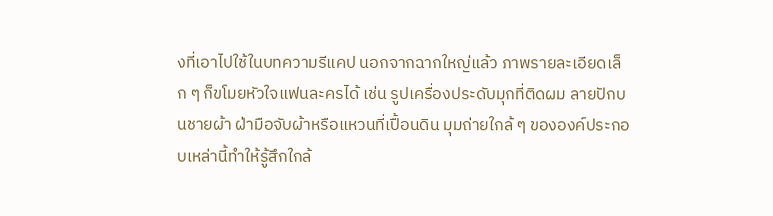งที่เอาไปใช้ในบทความรีแคป นอกจากฉากใหญ่แล้ว ภาพรายละเอียดเล็ก ๆ ก็ขโมยหัวใจแฟนละครได้ เช่น รูปเครื่องประดับมุกที่ติดผม ลายปักบนชายผ้า ฝ่ามือจับผ้าหรือแหวนที่เปื้อนดิน มุมถ่ายใกล้ ๆ ขององค์ประกอบเหล่านี้ทำให้รู้สึกใกล้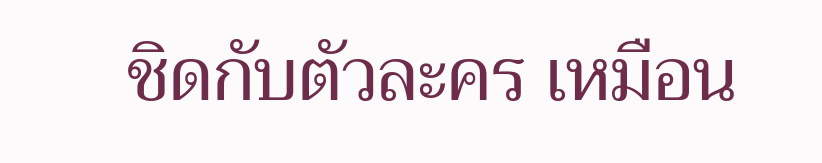ชิดกับตัวละคร เหมือน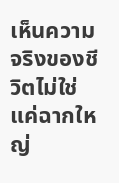เห็นความจริงของชีวิตไม่ใช่แค่ฉากใหญ่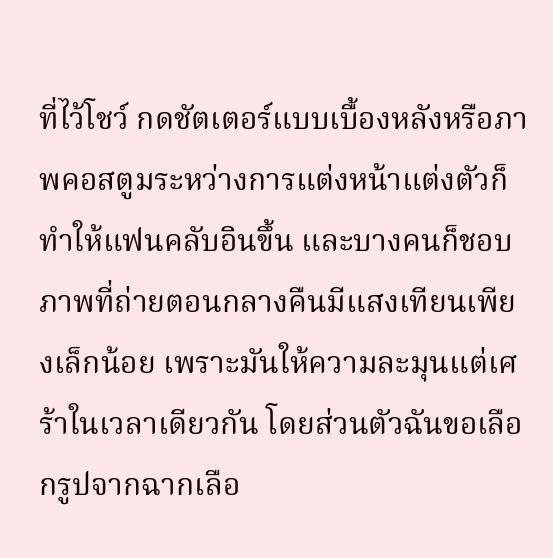ที่ไว้โชว์ กดชัตเตอร์แบบเบื้องหลังหรือภาพคอสตูมระหว่างการแต่งหน้าแต่งตัวก็ทำให้แฟนคลับอินขึ้น และบางคนก็ชอบภาพที่ถ่ายตอนกลางคืนมีแสงเทียนเพียงเล็กน้อย เพราะมันให้ความละมุนแต่เศร้าในเวลาเดียวกัน โดยส่วนตัวฉันขอเลือกรูปจากฉากเลือ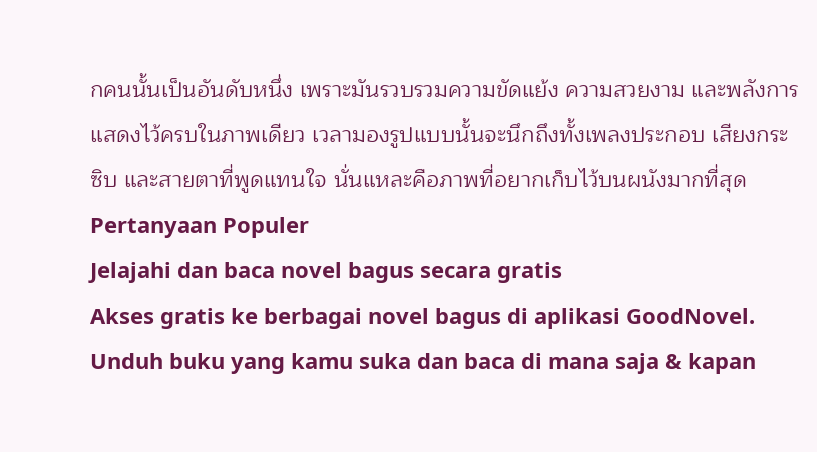กคนนั้นเป็นอันดับหนึ่ง เพราะมันรวบรวมความขัดแย้ง ความสวยงาม และพลังการแสดงไว้ครบในภาพเดียว เวลามองรูปแบบนั้นจะนึกถึงทั้งเพลงประกอบ เสียงกระซิบ และสายตาที่พูดแทนใจ นั่นแหละคือภาพที่อยากเก็บไว้บนผนังมากที่สุด
Pertanyaan Populer
Jelajahi dan baca novel bagus secara gratis
Akses gratis ke berbagai novel bagus di aplikasi GoodNovel. Unduh buku yang kamu suka dan baca di mana saja & kapan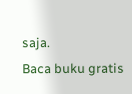saja.
Baca buku gratis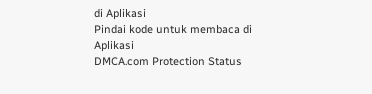di Aplikasi
Pindai kode untuk membaca di Aplikasi
DMCA.com Protection Status